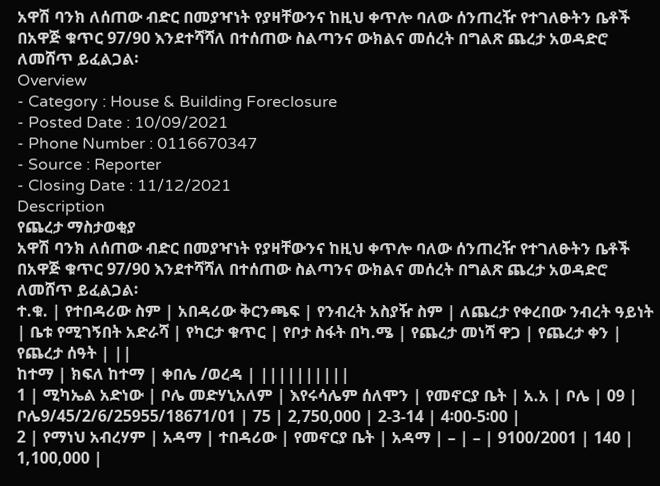አዋሽ ባንክ ለሰጠው ብድር በመያዣነት የያዛቸውንና ከዚህ ቀጥሎ ባለው ሰንጠረዥ የተገለፁትን ቤቶች በአዋጅ ቁጥር 97/90 እንደተሻሻለ በተሰጠው ስልጣንና ውክልና መሰረት በግልጽ ጨረታ አወዳድሮ ለመሸጥ ይፈልጋል፡
Overview
- Category : House & Building Foreclosure
- Posted Date : 10/09/2021
- Phone Number : 0116670347
- Source : Reporter
- Closing Date : 11/12/2021
Description
የጨረታ ማስታወቂያ
አዋሽ ባንክ ለሰጠው ብድር በመያዣነት የያዛቸውንና ከዚህ ቀጥሎ ባለው ሰንጠረዥ የተገለፁትን ቤቶች በአዋጅ ቁጥር 97/90 እንደተሻሻለ በተሰጠው ስልጣንና ውክልና መሰረት በግልጽ ጨረታ አወዳድሮ ለመሸጥ ይፈልጋል፡
ተ.ቁ. | የተበዳሪው ስም | አበዳሪው ቅርንጫፍ | የንብረት አስያዥ ስም | ለጨረታ የቀረበው ንብረት ዓይነት | ቤቱ የሚገኝበት አድራሻ | የካርታ ቁጥር | የቦታ ስፋት በካ.ሜ | የጨረታ መነሻ ዋጋ | የጨረታ ቀን | የጨረታ ሰዓት | ||
ከተማ | ክፍለ ከተማ | ቀበሌ /ወረዳ | ||||||||||
1 | ሚካኤል አድነው | ቦሌ መድሃኒአለም | እየሩሳሌም ሰለሞን | የመኖርያ ቤት | አ.አ | ቦሌ | 09 | ቦሌ9/45/2/6/25955/18671/01 | 75 | 2,750,000 | 2-3-14 | 4፡00-5፡00 |
2 | የማነህ አብረሃም | አዳማ | ተበዳሪው | የመኖርያ ቤት | አዳማ | – | – | 9100/2001 | 140 | 1,100,000 |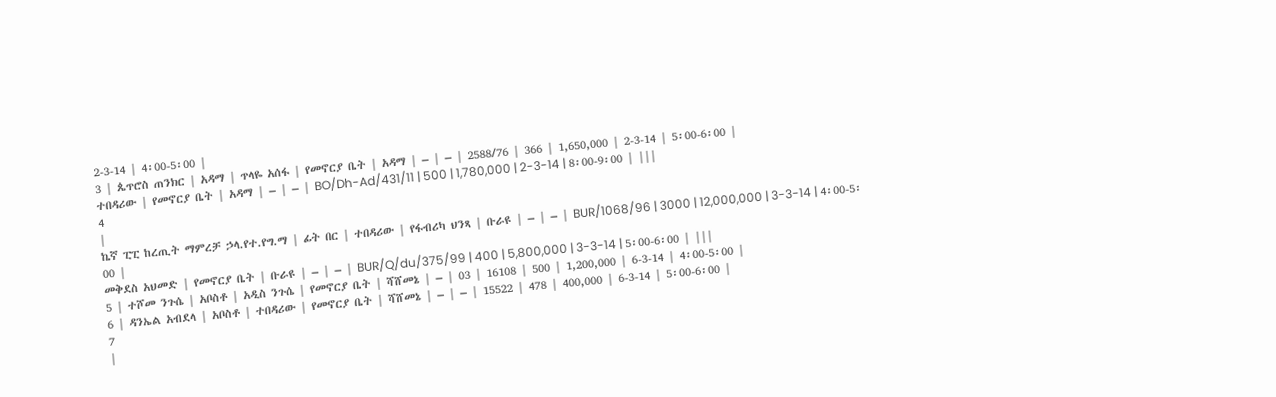2-3-14 | 4፡00-5፡00 |
3 | ጴጥሮስ ጠንክር | አዳማ | ጥላዬ አሰፋ | የመኖርያ ቤት | አዳማ | – | – | 2588/76 | 366 | 1,650,000 | 2-3-14 | 5፡00-6፡00 |
ተበዳሪው | የመኖርያ ቤት | አዳማ | – | – | BO/Dh-Ad/431/11 | 500 | 1,780,000 | 2-3-14 | 8፡00-9፡00 | |||
4
|
ኬኛ ፒፒ ከረጢት ማምረቻ ኃላ.የተ.የግ.ማ | ፊት በር | ተበዳሪው | የፋብሪካ ህንጻ | ቡራዩ | – | – | BUR/1068/96 | 3000 | 12,000,000 | 3-3-14 | 4፡00-5፡00 |
መቅደስ አህመድ | የመኖርያ ቤት | ቡራዩ | – | – | BUR/Q/du/375/99 | 400 | 5,800,000 | 3-3-14 | 5፡00-6፡00 | |||
5 | ተሾመ ንጉሴ | አቦስቶ | አዲስ ንጉሴ | የመኖርያ ቤት | ሻሸመኔ | – | 03 | 16108 | 500 | 1,200,000 | 6-3-14 | 4፡00-5፡00 |
6 | ዳንኤል አብደላ | አቦስቶ | ተበዳሪው | የመኖርያ ቤት | ሻሸመኔ | – | – | 15522 | 478 | 400,000 | 6-3-14 | 5፡00-6፡00 |
7
|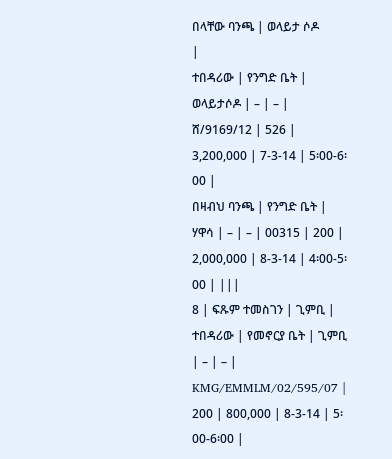በላቸው ባንጫ | ወላይታ ሶዶ
|
ተበዳሪው | የንግድ ቤት | ወላይታሶዶ | – | – | ሸ/9169/12 | 526 | 3,200,000 | 7-3-14 | 5፡00-6፡00 |
በዛብህ ባንጫ | የንግድ ቤት | ሃዋሳ | – | – | 00315 | 200 | 2,000,000 | 8-3-14 | 4፡00-5፡00 | |||
8 | ፍጹም ተመስገን | ጊምቢ | ተበዳሪው | የመኖርያ ቤት | ጊምቢ | – | – | KMG/EMMLM/02/595/07 | 200 | 800,000 | 8-3-14 | 5፡00-6፡00 |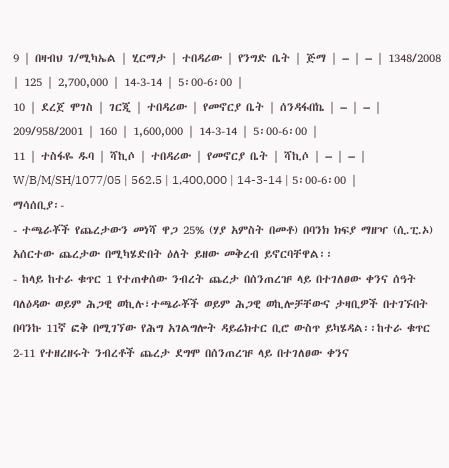9 | በዛብህ ገ/ሚካኤል | ሂርማታ | ተበዳሪው | የንግድ ቤት | ጅማ | – | – | 1348/2008 | 125 | 2,700,000 | 14-3-14 | 5፡00-6፡00 |
10 | ደረጀ ሞገስ | ገርጂ | ተበዳሪው | የመኖርያ ቤት | ሰንዳፋበኬ | – | – | 209/958/2001 | 160 | 1,600,000 | 14-3-14 | 5፡00-6፡00 |
11 | ተስፋዬ ዱባ | ሻኪሶ | ተበዳሪው | የመኖርያ ቤት | ሻኪሶ | – | – | W/B/M/SH/1077/05 | 562.5 | 1,400,000 | 14-3-14 | 5፡00-6፡00 |
ማሳሰቢያ፡-
- ተጫራቾች የጨረታውን መነሻ ዋጋ 25% (ሃያ አምስት በመቶ) በባንክ ክፍያ ማዘዣ (ሲ.ፒ.ኦ) አሰርተው ጨረታው በሚካሄድበት ዕለት ይዘው መቅረብ ይኖርባቸዋል፡፡
- ከላይ ከተራ ቁጥር 1 የተጠቀሰው ንብረት ጨረታ በሰንጠረዡ ላይ በተገለፀው ቀንና ሰዓት ባለዕዳው ወይም ሕጋዊ ወኪሉ፣ተጫራቾች ወይም ሕጋዊ ወኪሎቻቸውና ታዛቢዎች በተገኙበት በባንኩ 11ኛ ፎቅ በሚገኘው የሕግ አገልግሎት ዳይሬክተር ቢሮ ውስጥ ይካሄዳል፡፡ከተራ ቁጥር 2-11 የተዘረዘሩት ንብረቶች ጨረታ ደግሞ በሰንጠረዡ ላይ በተገለፀው ቀንና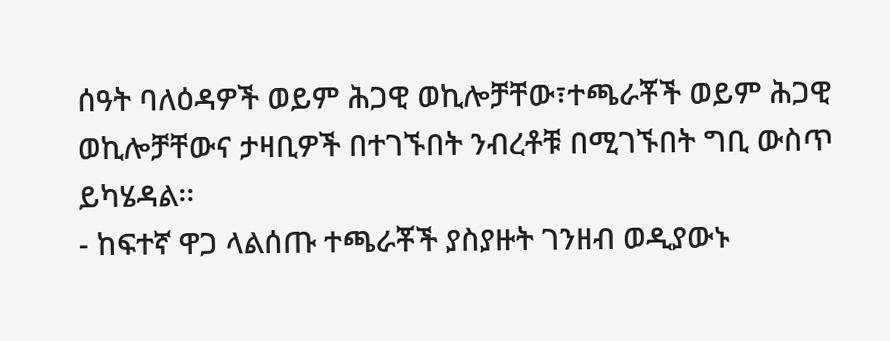ሰዓት ባለዕዳዎች ወይም ሕጋዊ ወኪሎቻቸው፣ተጫራቾች ወይም ሕጋዊ ወኪሎቻቸውና ታዛቢዎች በተገኙበት ንብረቶቹ በሚገኙበት ግቢ ውስጥ ይካሄዳል፡፡
- ከፍተኛ ዋጋ ላልሰጡ ተጫራቾች ያስያዙት ገንዘብ ወዲያውኑ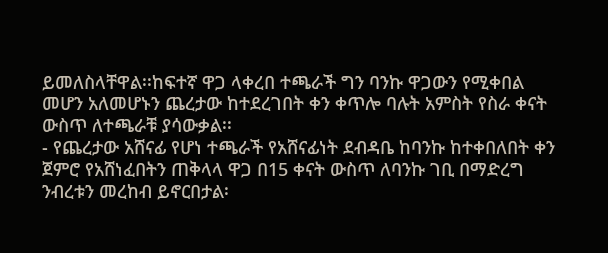ይመለስላቸዋል፡፡ከፍተኛ ዋጋ ላቀረበ ተጫራች ግን ባንኩ ዋጋውን የሚቀበል መሆን አለመሆኑን ጨረታው ከተደረገበት ቀን ቀጥሎ ባሉት አምስት የስራ ቀናት ውስጥ ለተጫራቹ ያሳውቃል፡፡
- የጨረታው አሸናፊ የሆነ ተጫራች የአሸናፊነት ደብዳቤ ከባንኩ ከተቀበለበት ቀን ጀምሮ የአሸነፈበትን ጠቅላላ ዋጋ በ15 ቀናት ውስጥ ለባንኩ ገቢ በማድረግ ንብረቱን መረከብ ይኖርበታል፡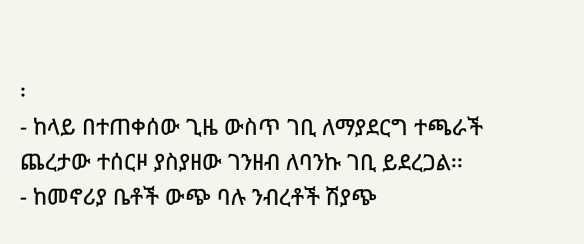፡
- ከላይ በተጠቀሰው ጊዜ ውስጥ ገቢ ለማያደርግ ተጫራች ጨረታው ተሰርዞ ያስያዘው ገንዘብ ለባንኩ ገቢ ይደረጋል፡፡
- ከመኖሪያ ቤቶች ውጭ ባሉ ንብረቶች ሽያጭ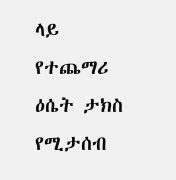ላይ የተጨማሪ ዕሴት ታክስ የሚታሰብ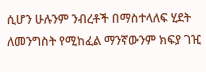ሲሆን ሁሉንም ንብረቶች በማስተላለፍ ሂደት ለመንግስት የሚከፈል ማንኛውንም ክፍያ ገዢ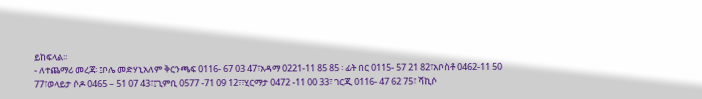ይከፍላል፡፡
- ለተጨማሪ መረጃ፡ ፤ቦሌ መድሃኒአለም ቅርንጫፍ 0116- 67 03 47፣አዳማ 0221-11 85 85 ፡ ፊት በር 0115- 57 21 82፣አቦስቶ 0462-11 50 77፣ወላይታ ሶዶ 0465 – 51 07 43፣፤ጊምቢ 0577 -71 09 12፣፣ሂርማታ 0472 -11 00 33፣ ገርጂ 0116- 47 62 75፣ ሻኪሶ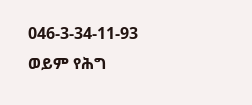046-3-34-11-93 ወይም የሕግ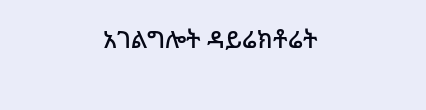አገልግሎት ዳይሬክቶሬት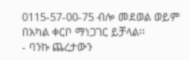0115-57-00-75 ብሎ መደወል ወይም በአካል ቀርቦ ማነጋገር ይቻላል፡፡
- ባንኩ ጨረታውን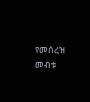የመሰረዝ መብቱ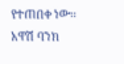የተጠበቀ ነው፡፡
አዋሽ ባንክ